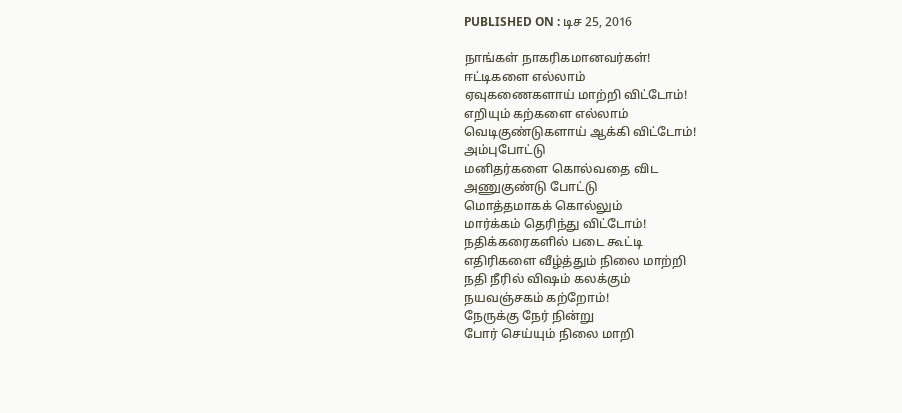PUBLISHED ON : டிச 25, 2016

நாங்கள் நாகரிகமானவர்கள்!
ஈட்டிகளை எல்லாம்
ஏவுகணைகளாய் மாற்றி விட்டோம்!
எறியும் கற்களை எல்லாம்
வெடிகுண்டுகளாய் ஆக்கி விட்டோம்!
அம்புபோட்டு
மனிதர்களை கொல்வதை விட
அணுகுண்டு போட்டு
மொத்தமாகக் கொல்லும்
மார்க்கம் தெரிந்து விட்டோம்!
நதிக்கரைகளில் படை கூட்டி
எதிரிகளை வீழ்த்தும் நிலை மாற்றி
நதி நீரில் விஷம் கலக்கும்
நயவஞ்சகம் கற்றோம்!
நேருக்கு நேர் நின்று
போர் செய்யும் நிலை மாறி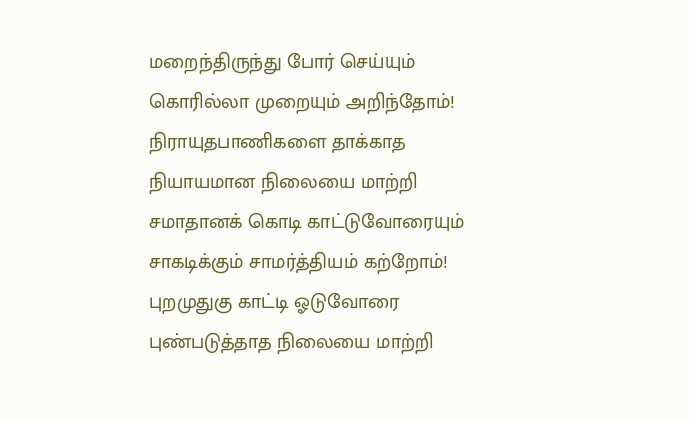மறைந்திருந்து போர் செய்யும்
கொரில்லா முறையும் அறிந்தோம்!
நிராயுதபாணிகளை தாக்காத
நியாயமான நிலையை மாற்றி
சமாதானக் கொடி காட்டுவோரையும்
சாகடிக்கும் சாமர்த்தியம் கற்றோம்!
புறமுதுகு காட்டி ஓடுவோரை
புண்படுத்தாத நிலையை மாற்றி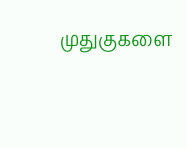முதுகுகளை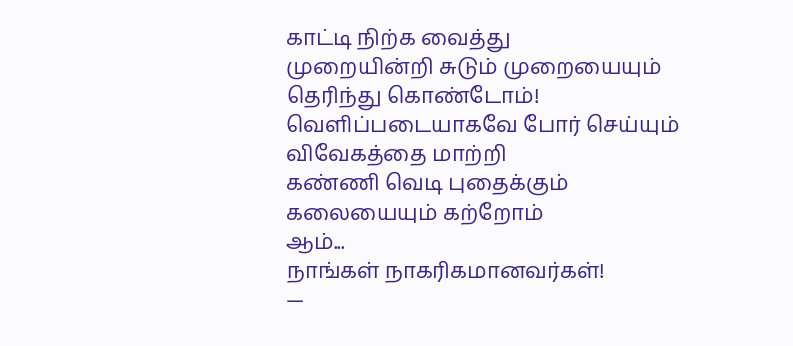காட்டி நிற்க வைத்து
முறையின்றி சுடும் முறையையும்
தெரிந்து கொண்டோம்!
வெளிப்படையாகவே போர் செய்யும்
விவேகத்தை மாற்றி
கண்ணி வெடி புதைக்கும்
கலையையும் கற்றோம்
ஆம்...
நாங்கள் நாகரிகமானவர்கள்!
—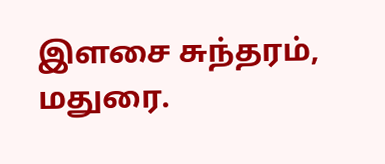இளசை சுந்தரம்,
மதுரை.